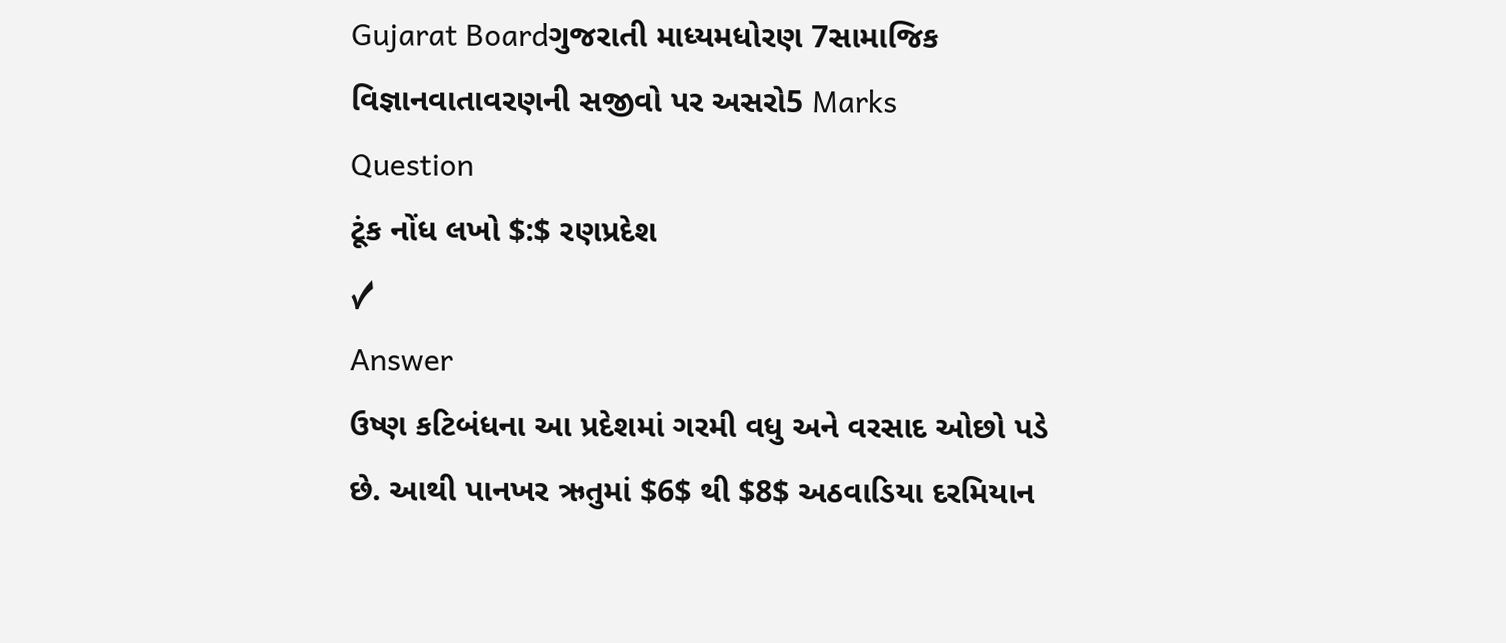Gujarat Boardગુજરાતી માધ્યમધોરણ 7સામાજિક વિજ્ઞાનવાતાવરણની સજીવો પર અસરો5 Marks
Question
ટૂંક નોંધ લખો $:$ રણપ્રદેશ
✓
Answer
ઉષ્ણ કટિબંધના આ પ્રદેશમાં ગરમી વધુ અને વરસાદ ઓછો પડે છે. આથી પાનખર ઋતુમાં $6$ થી $8$ અઠવાડિયા દરમિયાન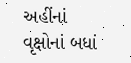અહીંનાં વૃક્ષોનાં બધાં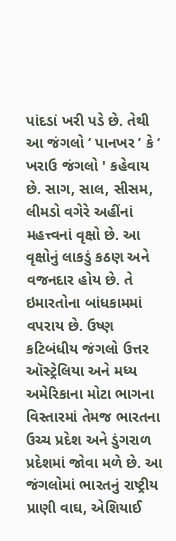પાંદડાં ખરી પડે છે. તેથી આ જંગલો ‘ પાનખર ’ કે ‘ ખરાઉ જંગલો ' કહેવાય છે. સાગ, સાલ, સીસમ, લીમડો વગેરે અહીંનાં મહત્ત્વનાં વૃક્ષો છે. આ વૃક્ષોનું લાકડું કઠણ અને વજનદાર હોય છે. તે ઇમારતોના બાંધકામમાં વપરાય છે. ઉષ્ણ કટિબંધીય જંગલો ઉત્તર ઑસ્ટ્રેલિયા અને મધ્ય અમેરિકાના મોટા ભાગના વિસ્તારમાં તેમજ ભારતના ઉચ્ચ પ્રદેશ અને ડુંગરાળ પ્રદેશમાં જોવા મળે છે. આ જંગલોમાં ભારતનું રાષ્ટ્રીય પ્રાણી વાઘ, એશિયાઈ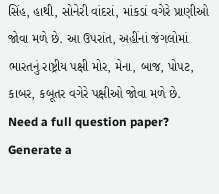સિંહ, હાથી, સોનેરી વાંદરાં, માંકડાં વગેરે પ્રાણીઓ જોવા મળે છે. આ ઉપરાંત, અહીંનાં જંગલોમાં ભારતનું રાષ્ટ્રીય પક્ષી મોર, મેના, બાજ, પોપટ, કાબર, કબૂતર વગેરે પક્ષીઓ જોવા મળે છે.
Need a full question paper?
Generate a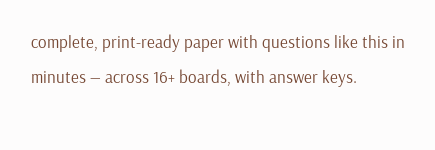complete, print-ready paper with questions like this in minutes — across 16+ boards, with answer keys.